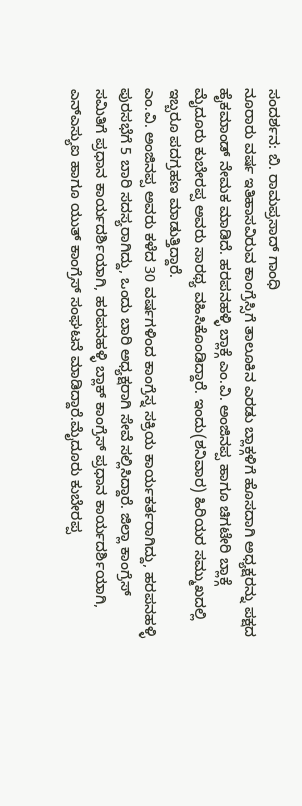ಸಂದರ್ಶನ: ಬಿ. ರಾಮಪ್ರಸಾದ್ ಗಾಂಧಿ
ನೂರಾರು ವರ್ಷ ಇತಿಹಾಸವಿರುವ ಕಾಂಗ್ರೆಸ್ಸಿಗೆ ತಾಲೂಕಿನ ಎರಡು ಬ್ಲಾಕ್ಗಳಿಗೆ ಹೊಸದಾಗಿ ಅಧ್ಯಕ್ಷರನ್ನು ಪಕ್ಷದ ಹೈಕಮಾಂಡ್ ನೇಮಕ ಮಾಡಿದೆ. ಹರಪನಹಳ್ಳಿ ಬ್ಲಾಕ್ಗೆ ಎಂ.ವಿ. ಅಂಜಿನಪ್ಪ ಹಾಗೂ ಚಿಗಟೇರಿ ಬ್ಲಾಕ್ಗೆ ಮೈದೂರು ಕುಬೇರಪ್ಪ ಅವರು ಸಾರಥ್ಯ ವಹಿಸಿಕೊಂಡಿದ್ದಾರೆ. ಇಂದು(ಶನಿವಾರ) ಹಿರಿಯರ ಸಮ್ಮುಖದಲ್ಲಿ ಇಬ್ಬರೂ ಪದಗ್ರಹಣ ಮಾಡುತ್ತಿದ್ದಾರೆ.
ಎಂ.ವಿ. ಅಂಜಿನಪ್ಪ ಅವರು ಕಳೆದ 30 ವರ್ಷಗಳಿಂದ ಕಾಂಗ್ರೆಸ್ನ ಸಕ್ರಿಯ ಕಾರ್ಯಕರ್ತರಾಗಿದ್ದು, ಹರಪನಹಳ್ಳಿ ಪುರಸಭೆಗೆ 5 ಬಾರಿ ಸದಸ್ಯರಾಗಿದ್ದು, ಒಂದು ಬಾರಿ ಅಧ್ಯಕ್ಷರಾಗಿ ಸೇವೆ ಸಲ್ಲಿಸಿದ್ದಾರೆ. ಜಿಲ್ಲಾ ಕಾಂಗ್ರೆಸ್ ಸಮಿತಿಗೆ ಪ್ರಧಾನ ಕಾರ್ಯದರ್ಶಿಯಾಗಿ, ಹರಪನಹಳ್ಳಿ ಬ್ಲಾಕ್ ಕಾಂಗ್ರೆಸ್ ಪ್ರಧಾನ ಕಾರ್ಯದರ್ಶಿಯಾಗಿ, ಎನ್ಎಸ್ಯುಐ ಹಾಗೂ ಯುತ್ ಕಾಂಗ್ರೆಸ್ ಸಂಘಟನೆ ಮಾಡಿದ್ದಾರೆ.ಮೈದೂರು ಕುಬೇರಪ್ಪ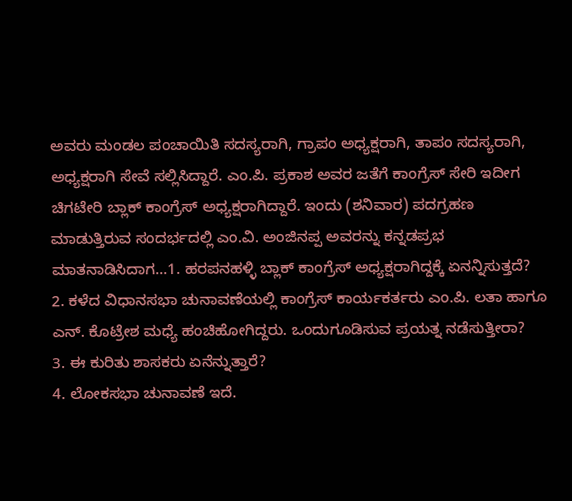ಅವರು ಮಂಡಲ ಪಂಚಾಯಿತಿ ಸದಸ್ಯರಾಗಿ, ಗ್ರಾಪಂ ಅಧ್ಯಕ್ಷರಾಗಿ, ತಾಪಂ ಸದಸ್ಯರಾಗಿ, ಅಧ್ಯಕ್ಷರಾಗಿ ಸೇವೆ ಸಲ್ಲಿಸಿದ್ದಾರೆ. ಎಂ.ಪಿ. ಪ್ರಕಾಶ ಅವರ ಜತೆಗೆ ಕಾಂಗ್ರೆಸ್ ಸೇರಿ ಇದೀಗ ಚಿಗಟೇರಿ ಬ್ಲಾಕ್ ಕಾಂಗ್ರೆಸ್ ಅಧ್ಯಕ್ಷರಾಗಿದ್ದಾರೆ. ಇಂದು (ಶನಿವಾರ) ಪದಗ್ರಹಣ ಮಾಡುತ್ತಿರುವ ಸಂದರ್ಭದಲ್ಲಿ ಎಂ.ವಿ. ಅಂಜಿನಪ್ಪ ಅವರನ್ನು ಕನ್ನಡಪ್ರಭ ಮಾತನಾಡಿಸಿದಾಗ...1. ಹರಪನಹಳ್ಳಿ ಬ್ಲಾಕ್ ಕಾಂಗ್ರೆಸ್ ಅಧ್ಯಕ್ಷರಾಗಿದ್ದಕ್ಕೆ ಏನನ್ನಿಸುತ್ತದೆ?
2. ಕಳೆದ ವಿಧಾನಸಭಾ ಚುನಾವಣೆಯಲ್ಲಿ ಕಾಂಗ್ರೆಸ್ ಕಾರ್ಯಕರ್ತರು ಎಂ.ಪಿ. ಲತಾ ಹಾಗೂ ಎನ್. ಕೊಟ್ರೇಶ ಮಧ್ಯೆ ಹಂಚಿಹೋಗಿದ್ದರು. ಒಂದುಗೂಡಿಸುವ ಪ್ರಯತ್ನ ನಡೆಸುತ್ತೀರಾ?
3. ಈ ಕುರಿತು ಶಾಸಕರು ಏನೆನ್ನುತ್ತಾರೆ?
4. ಲೋಕಸಭಾ ಚುನಾವಣೆ ಇದೆ.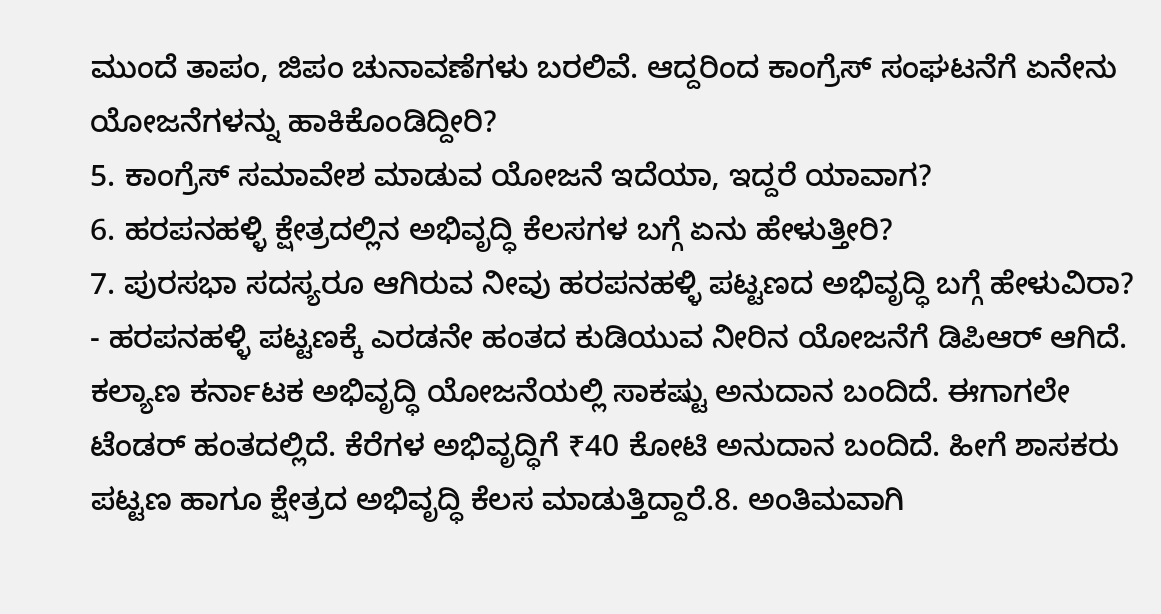ಮುಂದೆ ತಾಪಂ, ಜಿಪಂ ಚುನಾವಣೆಗಳು ಬರಲಿವೆ. ಆದ್ದರಿಂದ ಕಾಂಗ್ರೆಸ್ ಸಂಘಟನೆಗೆ ಏನೇನು ಯೋಜನೆಗಳನ್ನು ಹಾಕಿಕೊಂಡಿದ್ದೀರಿ?
5. ಕಾಂಗ್ರೆಸ್ ಸಮಾವೇಶ ಮಾಡುವ ಯೋಜನೆ ಇದೆಯಾ, ಇದ್ದರೆ ಯಾವಾಗ?
6. ಹರಪನಹಳ್ಳಿ ಕ್ಷೇತ್ರದಲ್ಲಿನ ಅಭಿವೃದ್ಧಿ ಕೆಲಸಗಳ ಬಗ್ಗೆ ಏನು ಹೇಳುತ್ತೀರಿ?
7. ಪುರಸಭಾ ಸದಸ್ಯರೂ ಆಗಿರುವ ನೀವು ಹರಪನಹಳ್ಳಿ ಪಟ್ಟಣದ ಅಭಿವೃದ್ಧಿ ಬಗ್ಗೆ ಹೇಳುವಿರಾ?
- ಹರಪನಹಳ್ಳಿ ಪಟ್ಟಣಕ್ಕೆ ಎರಡನೇ ಹಂತದ ಕುಡಿಯುವ ನೀರಿನ ಯೋಜನೆಗೆ ಡಿಪಿಆರ್ ಆಗಿದೆ. ಕಲ್ಯಾಣ ಕರ್ನಾಟಕ ಅಭಿವೃದ್ಧಿ ಯೋಜನೆಯಲ್ಲಿ ಸಾಕಷ್ಟು ಅನುದಾನ ಬಂದಿದೆ. ಈಗಾಗಲೇ ಟೆಂಡರ್ ಹಂತದಲ್ಲಿದೆ. ಕೆರೆಗಳ ಅಭಿವೃದ್ಧಿಗೆ ₹40 ಕೋಟಿ ಅನುದಾನ ಬಂದಿದೆ. ಹೀಗೆ ಶಾಸಕರು ಪಟ್ಟಣ ಹಾಗೂ ಕ್ಷೇತ್ರದ ಅಭಿವೃದ್ಧಿ ಕೆಲಸ ಮಾಡುತ್ತಿದ್ದಾರೆ.8. ಅಂತಿಮವಾಗಿ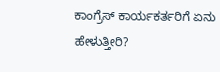ಕಾಂಗ್ರೆಸ್ ಕಾರ್ಯಕರ್ತರಿಗೆ ಏನು ಹೇಳುತ್ತೀರಿ?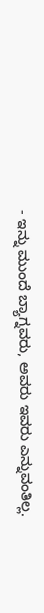- ಇನ್ನು ಮುಂದೆ ಬ್ಯಾಗ್ನವರು, ಅವರು ಇವರು ಎನ್ನುವಂತಿಲ್ಲ.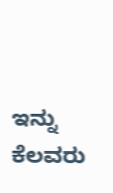ಇನ್ನು ಕೆಲವರು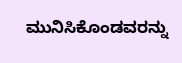ಮುನಿಸಿಕೊಂಡವರನ್ನು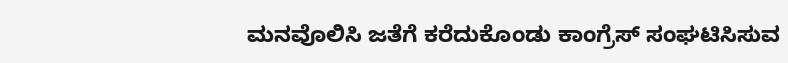ಮನವೊಲಿಸಿ ಜತೆಗೆ ಕರೆದುಕೊಂಡು ಕಾಂಗ್ರೆಸ್ ಸಂಘಟಿಸಿಸುವ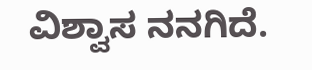ವಿಶ್ವಾಸ ನನಗಿದೆ.